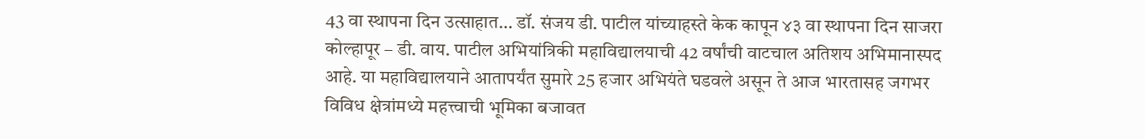43 वा स्थापना दिन उत्साहात… डॉ. संजय डी. पाटील यांच्याहस्ते केक कापून ४३ वा स्थापना दिन साजरा
कोल्हापूर – डी. वाय. पाटील अभियांत्रिकी महाविद्यालयाची 42 वर्षांची वाटचाल अतिशय अभिमानास्पद आहे. या महाविद्यालयाने आतापर्यंत सुमारे 25 हजार अभियंते घडवले असून ते आज भारतासह जगभर विविध क्षेत्रांमध्ये महत्त्वाची भूमिका बजावत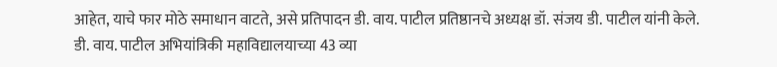आहेत, याचे फार मोठे समाधान वाटते, असे प्रतिपादन डी. वाय. पाटील प्रतिष्ठानचे अध्यक्ष डॉ. संजय डी. पाटील यांनी केले. डी. वाय. पाटील अभियांत्रिकी महाविद्यालयाच्या 43 व्या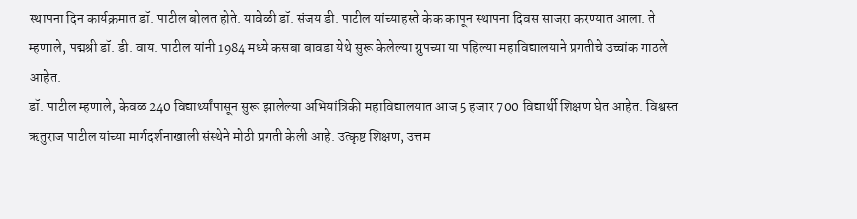स्थापना दिन कार्यक्रमात डॉ. पाटील बोलत होते. यावेळी डॉ. संजय डी. पाटील यांच्याहस्ते केक कापून स्थापना दिवस साजरा करण्यात आला. ते म्हणाले, पद्मश्री डॉ. डी. वाय. पाटील यांनी 1984 मध्ये कसबा बावडा येथे सुरू केलेल्या ग्रुपच्या या पहिल्या महाविद्यालयाने प्रगतीचे उच्चांक गाठले आहेत.
डॉ. पाटील म्हणाले, केवळ 240 विद्यार्थ्यांपासून सुरू झालेल्या अभियांत्रिकी महाविद्यालयात आज 5 हजार 700 विद्यार्थी शिक्षण घेत आहेत. विश्वस्त ऋतुराज पाटील यांच्या मार्गदर्शनाखाली संस्थेने मोठी प्रगती केली आहे. उत्कृष्ट शिक्षण, उत्तम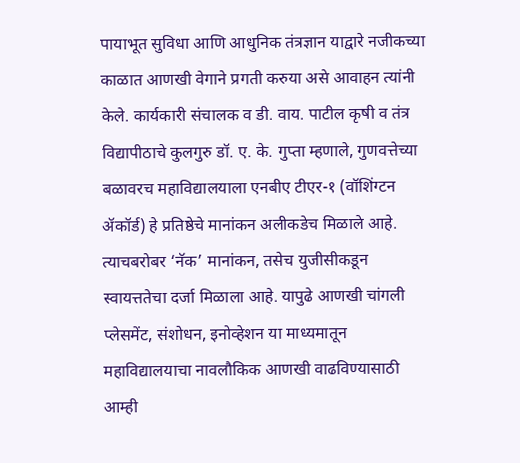पायाभूत सुविधा आणि आधुनिक तंत्रज्ञान याद्वारे नजीकच्या काळात आणखी वेगाने प्रगती करुया असे आवाहन त्यांनी केले. कार्यकारी संचालक व डी. वाय. पाटील कृषी व तंत्र विद्यापीठाचे कुलगुरु डॉ. ए. के. गुप्ता म्हणाले, गुणवत्तेच्या बळावरच महाविद्यालयाला एनबीए टीएर-१ (वॉशिंग्टन ॲकॉर्ड) हे प्रतिष्ठेचे मानांकन अलीकडेच मिळाले आहे. त्याचबरोबर ‘नॅक’ मानांकन, तसेच युजीसीकडून स्वायत्ततेचा दर्जा मिळाला आहे. यापुढे आणखी चांगली प्लेसमेंट, संशोधन, इनोव्हेशन या माध्यमातून महाविद्यालयाचा नावलौकिक आणखी वाढविण्यासाठी आम्ही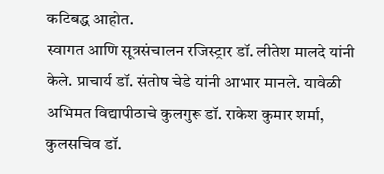कटिबद्ध आहोत.
स्वागत आणि सूत्रसंचालन रजिस्ट्रार डॉ. लीतेश मालदे यांनी केले. प्राचार्य डॉ. संतोष चेडे यांनी आभार मानले. यावेळी अभिमत विद्यापीठाचे कुलगुरू डॉ. राकेश कुमार शर्मा, कुलसचिव डॉ.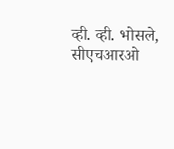व्ही. व्ही. भोसले, सीएचआरओ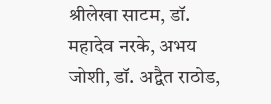श्रीलेखा साटम, डॉ. महादेव नरके, अभय जोशी, डॉ. अद्वैत राठोड,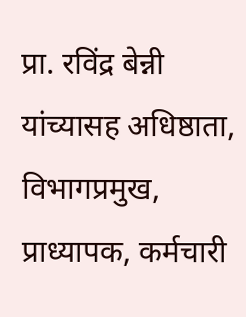प्रा. रविंद्र बेन्नी यांच्यासह अधिष्ठाता, विभागप्रमुख, प्राध्यापक, कर्मचारी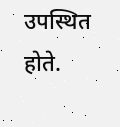उपस्थित होते.